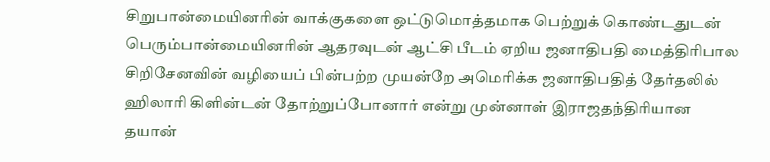சிறுபான்மையினரின் வாக்குகளை ஒட்டுமொத்தமாக பெற்றுக் கொண்டதுடன் பெரும்பான்மையினரின் ஆதரவுடன் ஆட்சி பீடம் ஏறிய ஜனாதிபதி மைத்திரிபால சிறிசேனவின் வழியைப் பின்பற்ற முயன்றே அமெரிக்க ஜனாதிபதித் தேர்தலில் ஹிலாரி கிளின்டன் தோற்றுப்போனார் என்று முன்னாள் இராஜதந்திரியான தயான்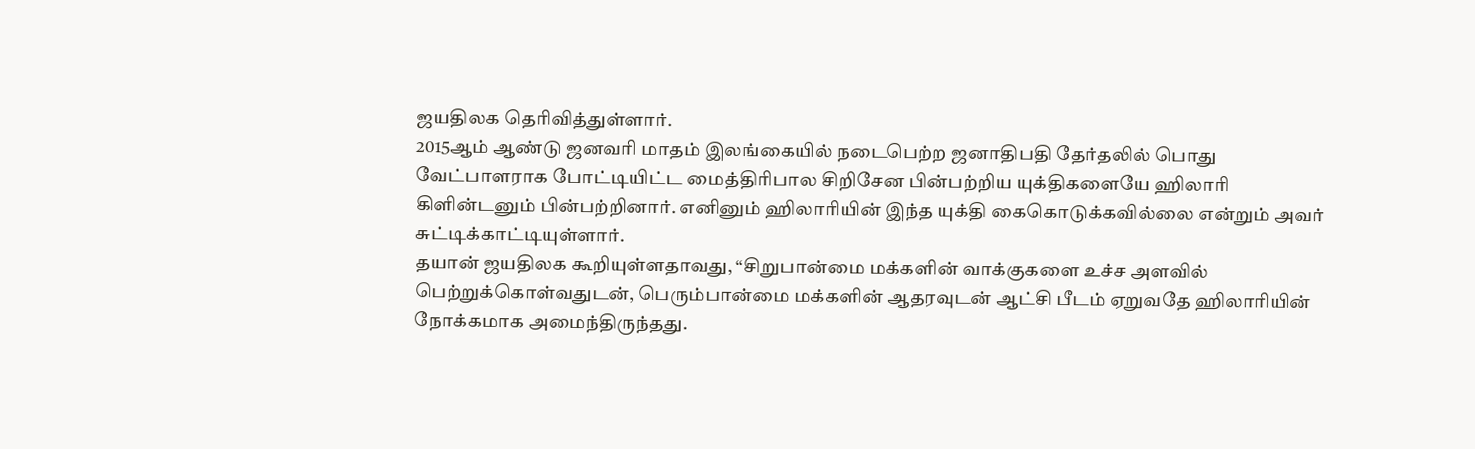ஜயதிலக தெரிவித்துள்ளார்.
2015ஆம் ஆண்டு ஜனவரி மாதம் இலங்கையில் நடைபெற்ற ஜனாதிபதி தேர்தலில் பொது வேட்பாளராக போட்டியிட்ட மைத்திரிபால சிறிசேன பின்பற்றிய யுக்திகளையே ஹிலாரி கிளின்டனும் பின்பற்றினார். எனினும் ஹிலாரியின் இந்த யுக்தி கைகொடுக்கவில்லை என்றும் அவர் சுட்டிக்காட்டியுள்ளார்.
தயான் ஜயதிலக கூறியுள்ளதாவது, “சிறுபான்மை மக்களின் வாக்குகளை உச்ச அளவில் பெற்றுக்கொள்வதுடன், பெரும்பான்மை மக்களின் ஆதரவுடன் ஆட்சி பீடம் ஏறுவதே ஹிலாரியின் நோக்கமாக அமைந்திருந்தது.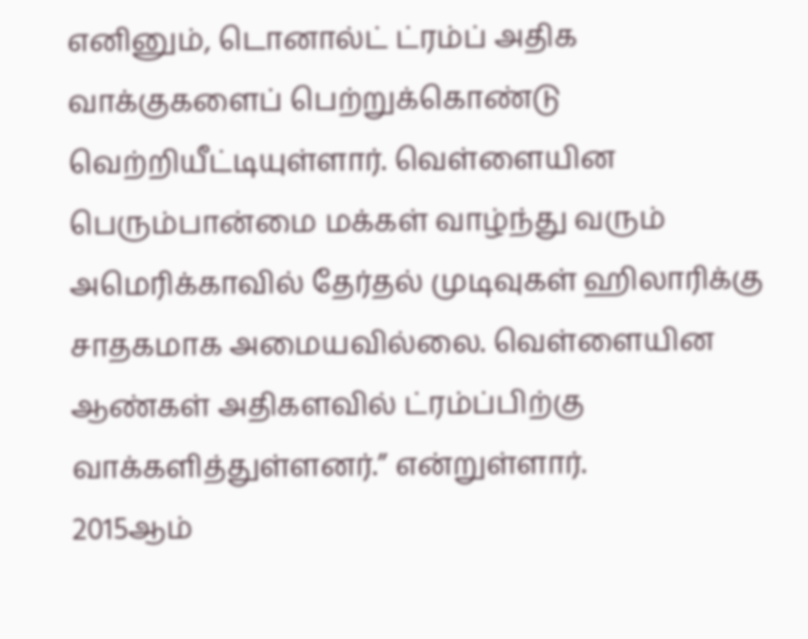எனினும், டொனால்ட் ட்ரம்ப் அதிக வாக்குகளைப் பெற்றுக்கொண்டு வெற்றியீட்டியுள்ளார். வெள்ளையின பெரும்பான்மை மக்கள் வாழ்ந்து வரும் அமெரிக்காவில் தேர்தல் முடிவுகள் ஹிலாரிக்கு சாதகமாக அமையவில்லை. வெள்ளையின ஆண்கள் அதிகளவில் ட்ரம்ப்பிற்கு வாக்களித்துள்ளனர்.” என்றுள்ளார்.
2015ஆம்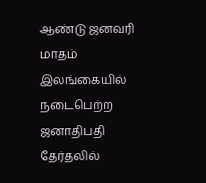ஆண்டு ஜனவரி மாதம் இலங்கையில் நடைபெற்ற ஜனாதிபதி தேர்தலில்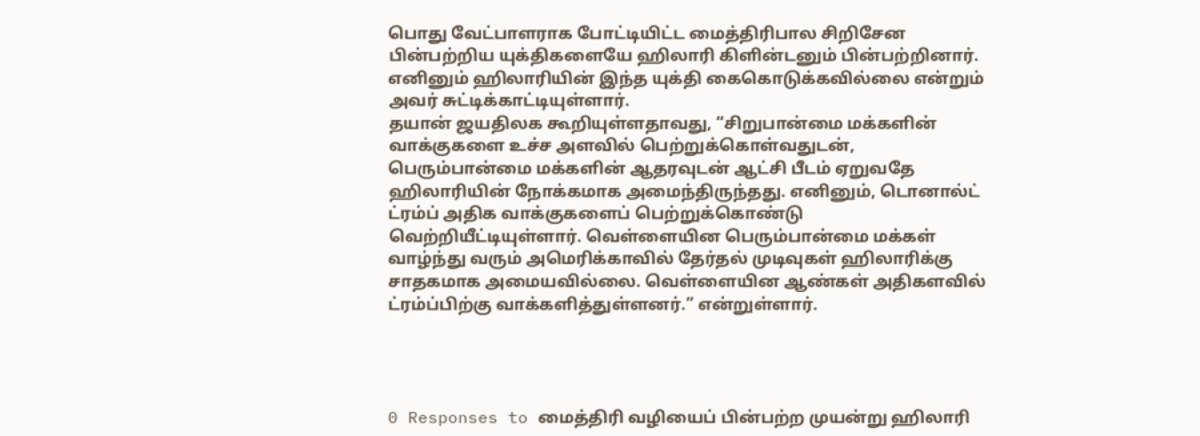பொது வேட்பாளராக போட்டியிட்ட மைத்திரிபால சிறிசேன பின்பற்றிய யுக்திகளையே ஹிலாரி கிளின்டனும் பின்பற்றினார். எனினும் ஹிலாரியின் இந்த யுக்தி கைகொடுக்கவில்லை என்றும் அவர் சுட்டிக்காட்டியுள்ளார்.
தயான் ஜயதிலக கூறியுள்ளதாவது, “சிறுபான்மை மக்களின் வாக்குகளை உச்ச அளவில் பெற்றுக்கொள்வதுடன், பெரும்பான்மை மக்களின் ஆதரவுடன் ஆட்சி பீடம் ஏறுவதே ஹிலாரியின் நோக்கமாக அமைந்திருந்தது. எனினும், டொனால்ட் ட்ரம்ப் அதிக வாக்குகளைப் பெற்றுக்கொண்டு வெற்றியீட்டியுள்ளார். வெள்ளையின பெரும்பான்மை மக்கள் வாழ்ந்து வரும் அமெரிக்காவில் தேர்தல் முடிவுகள் ஹிலாரிக்கு சாதகமாக அமையவில்லை. வெள்ளையின ஆண்கள் அதிகளவில் ட்ரம்ப்பிற்கு வாக்களித்துள்ளனர்.” என்றுள்ளார்.




0 Responses to மைத்திரி வழியைப் பின்பற்ற முயன்று ஹிலாரி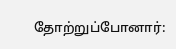தோற்றுப்போனார்: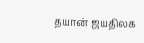தயான் ஜயதிலக